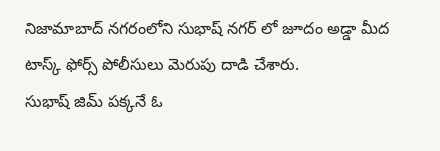నిజామాబాద్ నగరంలోని సుభాష్ నగర్ లో జూదం అడ్డా మీద టాస్క్ ఫోర్స్ పోలీసులు మెరుపు దాడి చేశారు.
సుభాష్ జిమ్ పక్కనే ఓ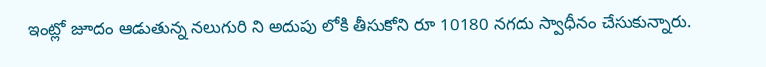ఇంట్లో జూదం ఆడుతున్న నలుగురి ని అదుపు లోకి తీసుకోని రూ 10180 నగదు స్వాధీనం చేసుకున్నారు.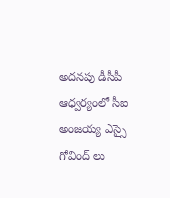అదనపు డీసీపీ ఆధ్వర్యంలో సీఐ అంజయ్య ఎస్సై గోవింద్ లు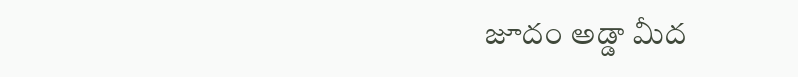జూదం అడ్డా మీద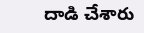దాడి చేశారు